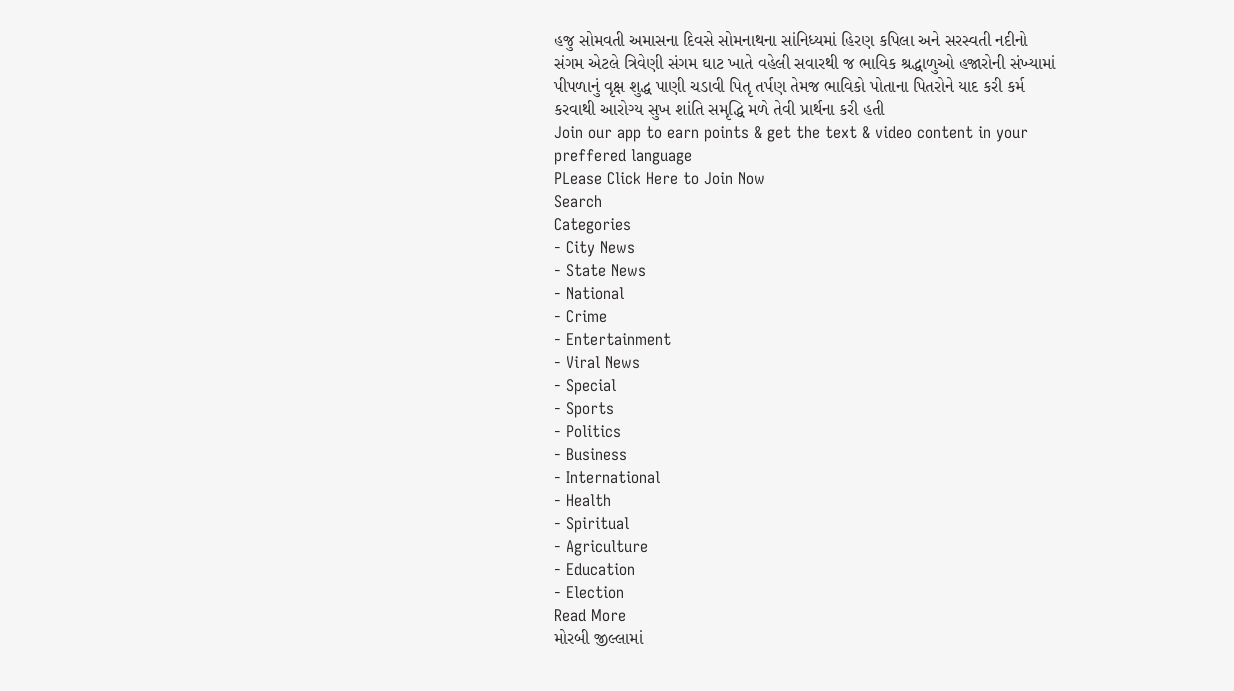હજુ સોમવતી અમાસના દિવસે સોમનાથના સાંનિધ્યમાં હિરણ કપિલા અને સરસ્વતી નદીનો સંગમ એટલે ત્રિવેણી સંગમ ઘાટ ખાતે વહેલી સવારથી જ ભાવિક શ્રદ્ધાળુઓ હજારોની સંખ્યામાં પીપળાનું વૃક્ષ શુદ્ધ પાણી ચડાવી પિતૃ તર્પણ તેમજ ભાવિકો પોતાના પિતરોને યાદ કરી કર્મ કરવાથી આરોગ્ય સુખ શાંતિ સમૃદ્ધિ મળે તેવી પ્રાર્થના કરી હતી
Join our app to earn points & get the text & video content in your preffered language
PLease Click Here to Join Now
Search
Categories
- City News
- State News
- National
- Crime
- Entertainment
- Viral News
- Special
- Sports
- Politics
- Business
- International
- Health
- Spiritual
- Agriculture
- Education
- Election
Read More
મોરબી જીલ્લામાં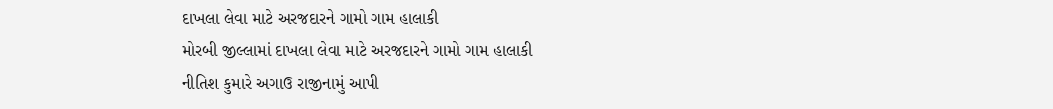દાખલા લેવા માટે અરજદારને ગામો ગામ હાલાકી
મોરબી જીલ્લામાં દાખલા લેવા માટે અરજદારને ગામો ગામ હાલાકી
નીતિશ કુમારે અગાઉ રાજીનામું આપી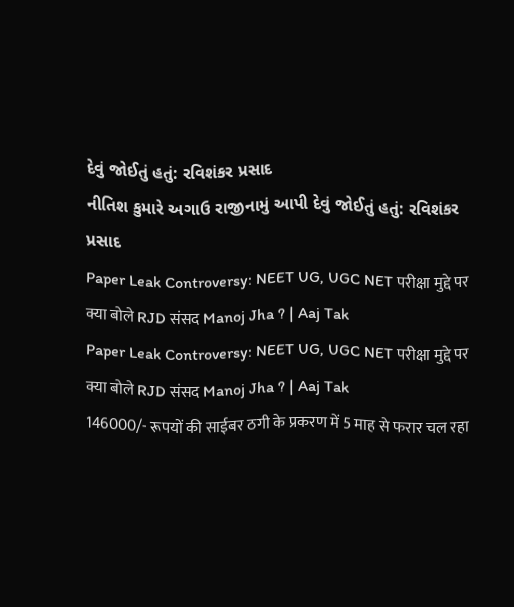દેવું જોઈતું હતું: રવિશંકર પ્રસાદ
નીતિશ કુમારે અગાઉ રાજીનામું આપી દેવું જોઈતું હતું: રવિશંકર પ્રસાદ
Paper Leak Controversy: NEET UG, UGC NET परीक्षा मुद्दे पर क्या बोले RJD संसद Manoj Jha ? | Aaj Tak
Paper Leak Controversy: NEET UG, UGC NET परीक्षा मुद्दे पर क्या बोले RJD संसद Manoj Jha ? | Aaj Tak
146000/- रूपयों की साईबर ठगी के प्रकरण में 5 माह से फरार चल रहा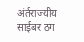अंर्तराज्यीय साईबर ठग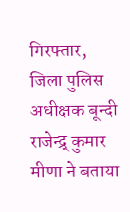गिरफ्तार,
जिला पुलिस अधीक्षक बून्दी राजेन्द्र् कुमार मीणा ने बताया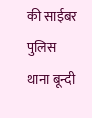की साईबर पुलिस थाना बून्दी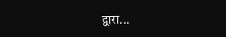द्वारा...